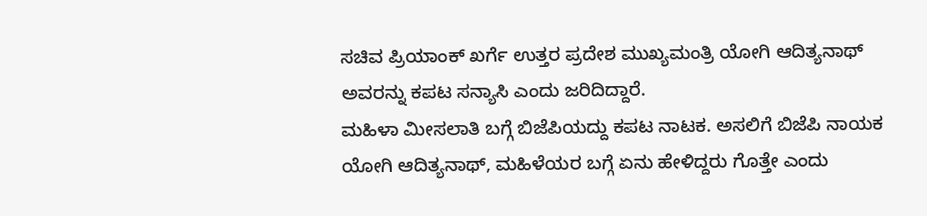ಸಚಿವ ಪ್ರಿಯಾಂಕ್ ಖರ್ಗೆ ಉತ್ತರ ಪ್ರದೇಶ ಮುಖ್ಯಮಂತ್ರಿ ಯೋಗಿ ಆದಿತ್ಯನಾಥ್ ಅವರನ್ನು ಕಪಟ ಸನ್ಯಾಸಿ ಎಂದು ಜರಿದಿದ್ದಾರೆ.
ಮಹಿಳಾ ಮೀಸಲಾತಿ ಬಗ್ಗೆ ಬಿಜೆಪಿಯದ್ದು ಕಪಟ ನಾಟಕ. ಅಸಲಿಗೆ ಬಿಜೆಪಿ ನಾಯಕ ಯೋಗಿ ಆದಿತ್ಯನಾಥ್, ಮಹಿಳೆಯರ ಬಗ್ಗೆ ಏನು ಹೇಳಿದ್ದರು ಗೊತ್ತೇ ಎಂದು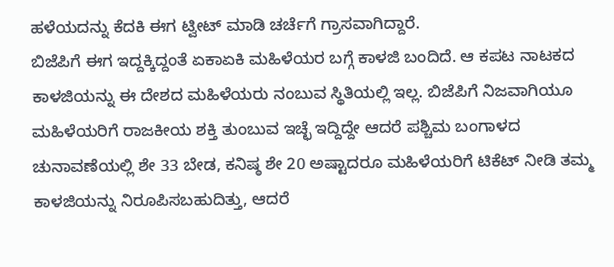ಹಳೆಯದನ್ನು ಕೆದಕಿ ಈಗ ಟ್ವೀಟ್ ಮಾಡಿ ಚರ್ಚೆಗೆ ಗ್ರಾಸವಾಗಿದ್ದಾರೆ.
ಬಿಜೆಪಿಗೆ ಈಗ ಇದ್ದಕ್ಕಿದ್ದಂತೆ ಏಕಾಏಕಿ ಮಹಿಳೆಯರ ಬಗ್ಗೆ ಕಾಳಜಿ ಬಂದಿದೆ. ಆ ಕಪಟ ನಾಟಕದ ಕಾಳಜಿಯನ್ನು ಈ ದೇಶದ ಮಹಿಳೆಯರು ನಂಬುವ ಸ್ಥಿತಿಯಲ್ಲಿ ಇಲ್ಲ. ಬಿಜೆಪಿಗೆ ನಿಜವಾಗಿಯೂ ಮಹಿಳೆಯರಿಗೆ ರಾಜಕೀಯ ಶಕ್ತಿ ತುಂಬುವ ಇಚ್ಛೆ ಇದ್ದಿದ್ದೇ ಆದರೆ ಪಶ್ಚಿಮ ಬಂಗಾಳದ ಚುನಾವಣೆಯಲ್ಲಿ ಶೇ 33 ಬೇಡ, ಕನಿಷ್ಠ ಶೇ 20 ಅಷ್ಟಾದರೂ ಮಹಿಳೆಯರಿಗೆ ಟಿಕೆಟ್ ನೀಡಿ ತಮ್ಮ ಕಾಳಜಿಯನ್ನು ನಿರೂಪಿಸಬಹುದಿತ್ತು, ಆದರೆ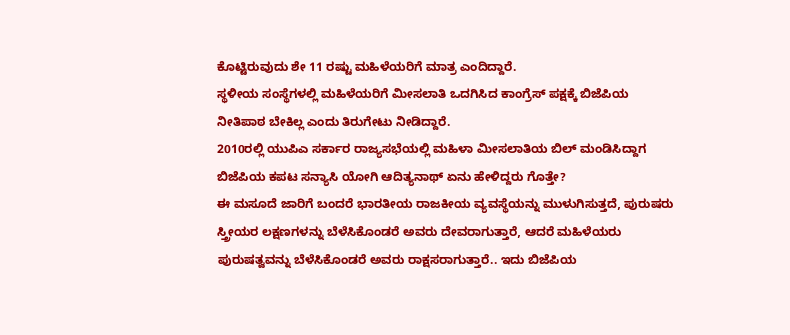ಕೊಟ್ಟಿರುವುದು ಶೇ 11 ರಷ್ಟು ಮಹಿಳೆಯರಿಗೆ ಮಾತ್ರ ಎಂದಿದ್ದಾರೆ.
ಸ್ಥಳೀಯ ಸಂಸ್ಥೆಗಳಲ್ಲಿ ಮಹಿಳೆಯರಿಗೆ ಮೀಸಲಾತಿ ಒದಗಿಸಿದ ಕಾಂಗ್ರೆಸ್ ಪಕ್ಷಕ್ಕೆ ಬಿಜೆಪಿಯ ನೀತಿಪಾಠ ಬೇಕಿಲ್ಲ ಎಂದು ತಿರುಗೇಟು ನೀಡಿದ್ದಾರೆ.
2010ರಲ್ಲಿ ಯುಪಿಎ ಸರ್ಕಾರ ರಾಜ್ಯಸಭೆಯಲ್ಲಿ ಮಹಿಳಾ ಮೀಸಲಾತಿಯ ಬಿಲ್ ಮಂಡಿಸಿದ್ದಾಗ ಬಿಜೆಪಿಯ ಕಪಟ ಸನ್ಯಾಸಿ ಯೋಗಿ ಆದಿತ್ಯನಾಥ್ ಏನು ಹೇಳಿದ್ದರು ಗೊತ್ತೇ?
ಈ ಮಸೂದೆ ಜಾರಿಗೆ ಬಂದರೆ ಭಾರತೀಯ ರಾಜಕೀಯ ವ್ಯವಸ್ಥೆಯನ್ನು ಮುಳುಗಿಸುತ್ತದೆ, ಪುರುಷರು ಸ್ತ್ರೀಯರ ಲಕ್ಷಣಗಳನ್ನು ಬೆಳೆಸಿಕೊಂಡರೆ ಅವರು ದೇವರಾಗುತ್ತಾರೆ, ಆದರೆ ಮಹಿಳೆಯರು ಪುರುಷತ್ವವನ್ನು ಬೆಳೆಸಿಕೊಂಡರೆ ಅವರು ರಾಕ್ಷಸರಾಗುತ್ತಾರೆ.. ಇದು ಬಿಜೆಪಿಯ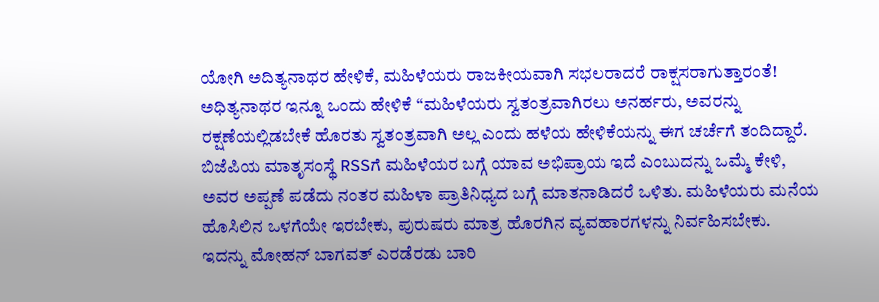ಯೋಗಿ ಅದಿತ್ಯನಾಥರ ಹೇಳಿಕೆ, ಮಹಿಳೆಯರು ರಾಜಕೀಯವಾಗಿ ಸಭಲರಾದರೆ ರಾಕ್ಷಸರಾಗುತ್ತಾರಂತೆ!
ಅಧಿತ್ಯನಾಥರ ಇನ್ನೂ ಒಂದು ಹೇಳಿಕೆ “ಮಹಿಳೆಯರು ಸ್ವತಂತ್ರವಾಗಿರಲು ಅನರ್ಹರು, ಅವರನ್ನು ರಕ್ಷಣೆಯಲ್ಲಿಡಬೇಕೆ ಹೊರತು ಸ್ವತಂತ್ರವಾಗಿ ಅಲ್ಲ ಎಂದು ಹಳೆಯ ಹೇಳಿಕೆಯನ್ನು ಈಗ ಚರ್ಚೆಗೆ ತಂದಿದ್ದಾರೆ.
ಬಿಜೆಪಿಯ ಮಾತೃಸಂಸ್ಥೆ RSSಗೆ ಮಹಿಳೆಯರ ಬಗ್ಗೆ ಯಾವ ಅಭಿಪ್ರಾಯ ಇದೆ ಎಂಬುದನ್ನು ಒಮ್ಮೆ ಕೇಳಿ, ಅವರ ಅಪ್ಪಣೆ ಪಡೆದು ನಂತರ ಮಹಿಳಾ ಪ್ರಾತಿನಿಧ್ಯದ ಬಗ್ಗೆ ಮಾತನಾಡಿದರೆ ಒಳಿತು. ಮಹಿಳೆಯರು ಮನೆಯ ಹೊಸಿಲಿನ ಒಳಗೆಯೇ ಇರಬೇಕು, ಪುರುಷರು ಮಾತ್ರ ಹೊರಗಿನ ವ್ಯವಹಾರಗಳನ್ನು ನಿರ್ವಹಿಸಬೇಕು.
ಇದನ್ನು ಮೋಹನ್ ಬಾಗವತ್ ಎರಡೆರಡು ಬಾರಿ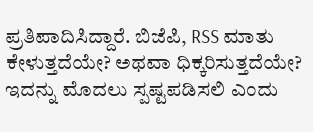ಪ್ರತಿಪಾದಿಸಿದ್ದಾರೆ. ಬಿಜೆಪಿ, RSS ಮಾತು ಕೇಳುತ್ತದೆಯೇ? ಅಥವಾ ಧಿಕ್ಕರಿಸುತ್ತದೆಯೇ? ಇದನ್ನು ಮೊದಲು ಸ್ಪಷ್ಟಪಡಿಸಲಿ ಎಂದು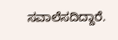ಸವಾಲೆಸದಿದ್ದಾರೆ.